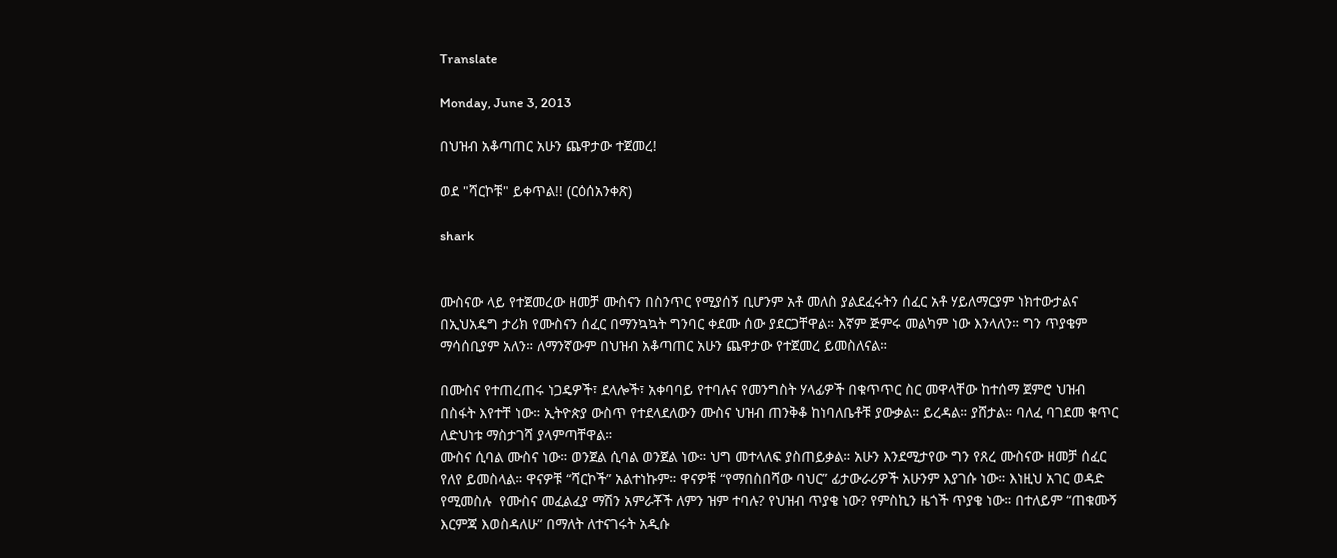Translate

Monday, June 3, 2013

በህዝብ አቆጣጠር አሁን ጨዋታው ተጀመረ!

ወደ "ሻርኮቹ" ይቀጥል!! (ርዕሰአንቀጽ)

shark


ሙስናው ላይ የተጀመረው ዘመቻ ሙስናን በስንጥር የሚያሰኝ ቢሆንም አቶ መለስ ያልደፈሩትን ሰፈር አቶ ሃይለማርያም ነክተውታልና በኢህአዴግ ታሪክ የሙስናን ሰፈር በማንኳኳት ግንባር ቀደሙ ሰው ያደርጋቸዋል። እኛም ጅምሩ መልካም ነው እንላለን። ግን ጥያቄም ማሳሰቢያም አለን። ለማንኛውም በህዝብ አቆጣጠር አሁን ጨዋታው የተጀመረ ይመስለናል።

በሙስና የተጠረጠሩ ነጋዴዎች፣ ደላሎች፣ አቀባባይ የተባሉና የመንግስት ሃላፊዎች በቁጥጥር ስር መዋላቸው ከተሰማ ጀምሮ ህዝብ በስፋት እየተቸ ነው። ኢትዮጵያ ውስጥ የተደላደለውን ሙስና ህዝብ ጠንቅቆ ከነባለቤቶቹ ያውቃል። ይረዳል። ያሸታል። ባለፈ ባገደመ ቁጥር ለድህነቱ ማስታገሻ ያላምጣቸዋል።
ሙስና ሲባል ሙስና ነው። ወንጀል ሲባል ወንጀል ነው። ህግ መተላለፍ ያስጠይቃል። አሁን እንደሚታየው ግን የጸረ ሙስናው ዘመቻ ሰፈር የለየ ይመስላል። ዋናዎቹ “ሻርኮች” አልተነኩም። ዋናዎቹ “የማበስበሻው ባህር” ፊታውራሪዎች አሁንም እያገሱ ነው። እነዚህ አገር ወዳድ የሚመስሉ  የሙስና መፈልፈያ ማሽን አምራቾች ለምን ዝም ተባሉ? የህዝብ ጥያቄ ነው? የምስኪን ዜጎች ጥያቄ ነው። በተለይም “ጠቁሙኝ እርምጃ እወስዳለሁ” በማለት ለተናገሩት አዲሱ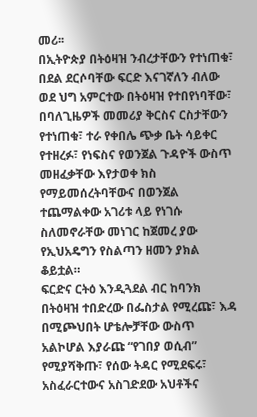መሪ፡፡
በኢትዮጵያ በትዕዛዝ ንብረታቸውን የተነጠቁ፣ በደል ደርሶባቸው ፍርድ እናገኛለን ብለው ወደ ህግ አምርተው በትዕዛዝ የተበየነባቸው፣ በባለጊዜዎች መመሪያ ቅርስና ርስታቸውን የተነጠቁ፣ ተራ የቀበሌ ጭቃ ቤት ሳይቀር የተዘረፉ፣ የነፍስና የወንጀል ጉዳዮች ውስጥ መዘፈቃቸው እየታወቀ ክስ የማይመሰረትባቸውና በወንጀል ተጨማልቀው አገሪቱ ላይ የነገሱ ስለመኖራቸው መነገር ከጀመረ ያው የኢህአዴግን የስልጣን ዘመን ያክል ቆይቷል።
ፍርድና ርትዕ እንዲጓደል ብር ከባንክ በትዕዛዝ ተበድረው በፌስታል የሚረጩ፣ እዳ በሚጮህበት ሆቴሎቻቸው ውስጥ አልኮሆል እያራጩ “የገበያ ወሲብ” የሚያሻቅጡ፣ የሰው ትዳር የሚደፍሩ፣ አስፈራርተውና አስገድደው አህቶችና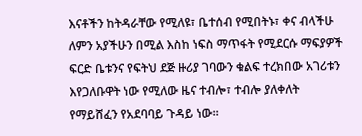እናቶችን ከትዳራቸው የሚለዩ፣ ቤተሰብ የሚበትኑ፣ ቀና ብላችሁ ለምን አያችሁን በሚል እስከ ነፍስ ማጥፋት የሚደርሱ ማፍያዎች ፍርድ ቤቱንና የፍትህ ደጅ ዙሪያ ገባውን ቁልፍ ተረክበው አገሪቱን እየጋለቡዋት ነው የሚለው ዜና ተብሎ፣ ተብሎ ያለቀለት የማይሸፈን የአደባባይ ጉዳይ ነው።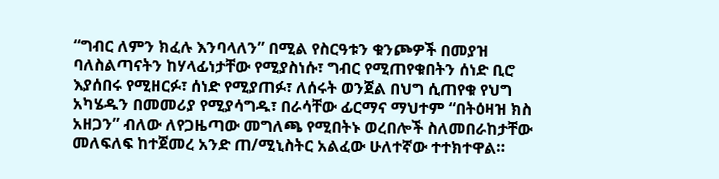“ግብር ለምን ክፈሉ እንባላለን” በሚል የስርዓቱን ቁንጮዎች በመያዝ ባለስልጣናትን ከሃላፊነታቸው የሚያስነሱ፣ ግብር የሚጠየቁበትን ሰነድ ቢሮ እያሰበሩ የሚዘርፉ፣ ሰነድ የሚያጠፉ፣ ለሰሩት ወንጀል በህግ ሲጠየቁ የህግ አካሄዱን በመመሪያ የሚያሳግዱ፣ በራሳቸው ፊርማና ማህተም “በትዕዛዝ ክስ አዘጋን” ብለው ለየጋዜጣው መግለጫ የሚበትኑ ወረበሎች ስለመበራከታቸው መለፍለፍ ከተጀመረ አንድ ጠ/ሚኒስትር አልፈው ሁለተኛው ተተክተዋል።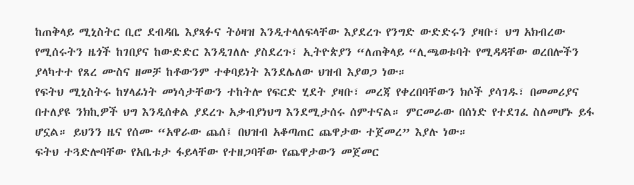ከጠቅላይ ሚኒስትር ቢሮ ደብዳቤ እያጻፉና ትዕዛዝ እንዲተላለፍላቸው እያደረጉ የንግድ ውድድሩን ያዛቡ፣ ህግ አክብረው የሚሰሩትን ዜጎች ከገበያና ከውድድር እንዲገለሉ ያስደረጉ፣ ኢትዮጵያን “ለጠቅላይ “ሊጫወቱባት የሚዳዳቸው ወረበሎችን ያላካተተ የጸረ ሙስና ዘመቻ ከቶውንም ተቀባይነት እንደሌለው ህዝብ እያወጋ ነው።
የፍትህ ሚኒስትሩ ከሃላፊነት መነሳታቸውን ተከትሎ የፍርድ ሂደት ያዛቡ፣ መረጃ የቀረበባቸውን ክሶች ያሳገዱ፣ በመመሪያና በተለያዩ ንክኪዎች ህግ እንዲሰቀል ያደረጉ አቃብያነህግ እንደሚታሰሩ ሰምተናል። ምርመራው በሰነድ የተደገፈ ስለመሆኑ ይፋ ሆኗል። ይህንን ዜና የሰሙ “አዋራው ጨሰ፤ በህዝብ አቆጣጠር ጨዋታው ተጀመረ” እያሉ ነው።
ፍትህ ተጓድሎባቸው የአቤቱታ ፋይላቸው የተዘጋባቸው የጨዋታውን መጀመር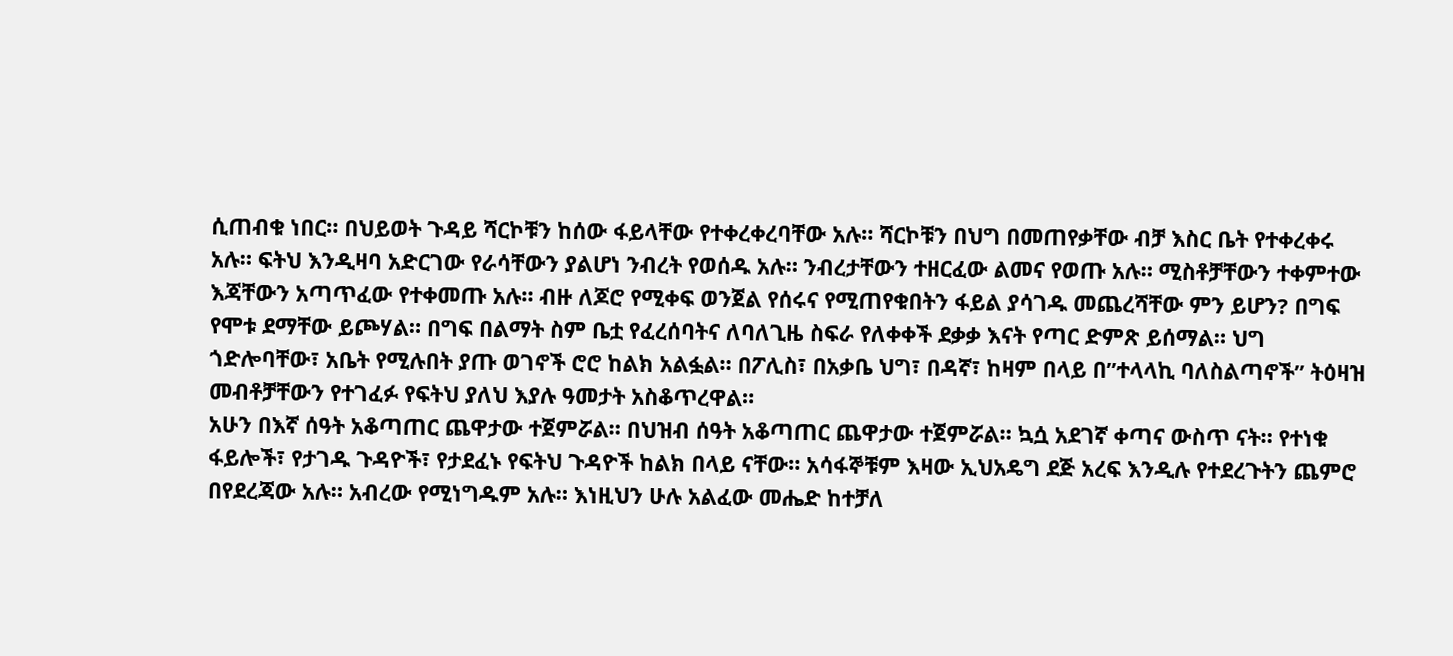ሲጠብቁ ነበር። በህይወት ጉዳይ ሻርኮቹን ከሰው ፋይላቸው የተቀረቀረባቸው አሉ። ሻርኮቹን በህግ በመጠየቃቸው ብቻ እስር ቤት የተቀረቀሩ አሉ። ፍትህ እንዲዛባ አድርገው የራሳቸውን ያልሆነ ንብረት የወሰዱ አሉ። ንብረታቸውን ተዘርፈው ልመና የወጡ አሉ። ሚስቶቻቸውን ተቀምተው እጃቸውን አጣጥፈው የተቀመጡ አሉ። ብዙ ለጆሮ የሚቀፍ ወንጀል የሰሩና የሚጠየቁበትን ፋይል ያሳገዱ መጨረሻቸው ምን ይሆን? በግፍ የሞቱ ደማቸው ይጮሃል። በግፍ በልማት ስም ቤቷ የፈረሰባትና ለባለጊዜ ስፍራ የለቀቀች ደቃቃ እናት የጣር ድምጽ ይሰማል። ህግ ጎድሎባቸው፣ አቤት የሚሉበት ያጡ ወገኖች ሮሮ ከልክ አልፏል። በፖሊስ፣ በአቃቤ ህግ፣ በዳኛ፣ ከዛም በላይ በ”ተላላኪ ባለስልጣኖች” ትዕዛዝ መብቶቻቸውን የተገፈፉ የፍትህ ያለህ እያሉ ዓመታት አስቆጥረዋል።
አሁን በእኛ ሰዓት አቆጣጠር ጨዋታው ተጀምሯል። በህዝብ ሰዓት አቆጣጠር ጨዋታው ተጀምሯል። ኳሷ አደገኛ ቀጣና ውስጥ ናት። የተነቁ ፋይሎች፣ የታገዱ ጉዳዮች፣ የታደፈኑ የፍትህ ጉዳዮች ከልክ በላይ ናቸው። አሳፋኞቹም እዛው ኢህአዴግ ደጅ አረፍ እንዲሉ የተደረጉትን ጨምሮ በየደረጃው አሉ። አብረው የሚነግዱም አሉ። እነዚህን ሁሉ አልፈው መሔድ ከተቻለ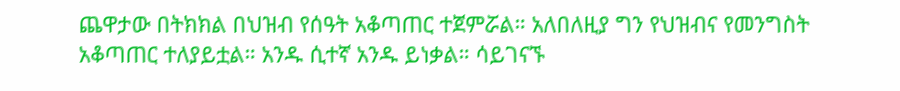ጨዋታው በትክክል በህዝብ የሰዓት አቆጣጠር ተጀምሯል። አለበለዚያ ግን የህዝብና የመንግስት አቆጣጠር ተለያይቷል። አንዱ ሲተኛ አንዱ ይነቃል። ሳይገናኙ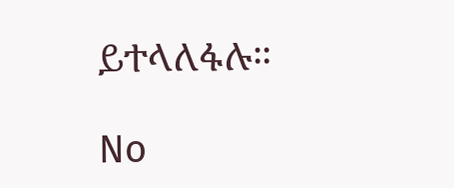ይተላለፋሉ።

No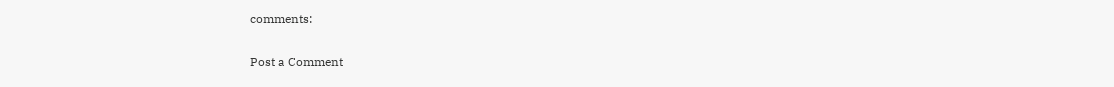comments:

Post a Comment